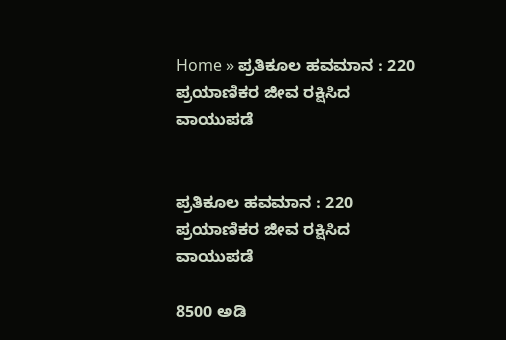Home » ಪ್ರತಿಕೂಲ ಹವಮಾನ : 220 ಪ್ರಯಾಣಿಕರ ಜೀವ ರಕ್ಷಿಸಿದ ವಾಯುಪಡೆ


ಪ್ರತಿಕೂಲ ಹವಮಾನ : 220 ಪ್ರಯಾಣಿಕರ ಜೀವ ರಕ್ಷಿಸಿದ ವಾಯುಪಡೆ

8500 ಅಡಿ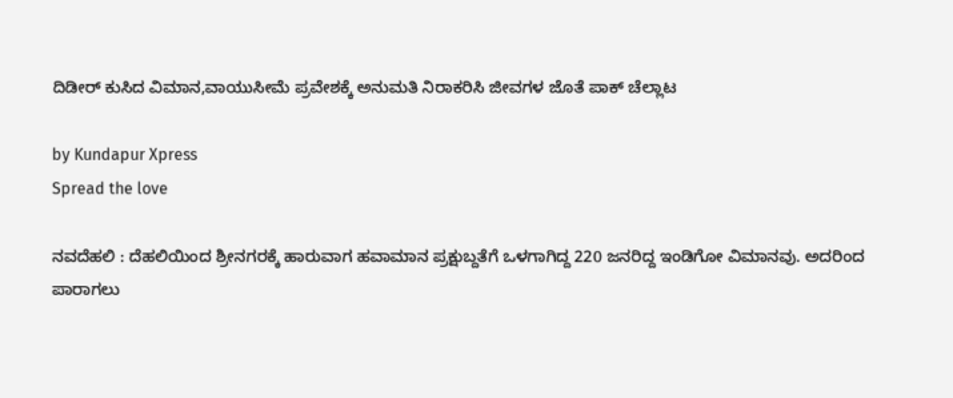ದಿಡೀರ್‌ ಕುಸಿದ ವಿಮಾನ,ವಾಯುಸೀಮೆ ಪ್ರವೇಶಕ್ಕೆ ಅನುಮತಿ ನಿರಾಕರಿಸಿ ಜೀವಗಳ ಜೊತೆ ಪಾಕ್‌ ಚೆಲ್ಲಾಟ

by Kundapur Xpress
Spread the love

ನವದೆಹಲಿ : ದೆಹಲಿಯಿಂದ ಶ್ರೀನಗರಕ್ಕೆ ಹಾರುವಾಗ ಹವಾಮಾನ ಪ್ರಕ್ಷುಬ್ದತೆಗೆ ಒಳಗಾಗಿದ್ದ 220 ಜನರಿದ್ದ ಇಂಡಿಗೋ ವಿಮಾನವು. ಅದರಿಂದ ಪಾರಾಗಲು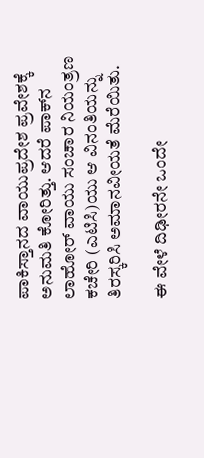ಪಾಕಿಸ್ತಾನದ ವಾಯುಪ್ರದೇಶ ಪ್ರವೇಶಕ್ಕೆ ಅನುಮತಿ ಕೋರಿತ್ತು. ಆದರೆ ಪಾಕ್‌ನ ಲಾಹೋರ್‌ ವಾಯು ಸಂಚಾರ ನಿಯಂತ್ರಣ ಕಚೇರಿ (ಎಟಿಸಿ)ಯು ಆ ವಿನಂತಿಯನ್ನು ತಿರಸ್ಕರಿಸಿ ಅಮಾನವೀಯತೆ ಮೆರೆಯಿತು.

ಈ ವೇಳೆ ದಿಢೀರನೇ ಒಂದೇ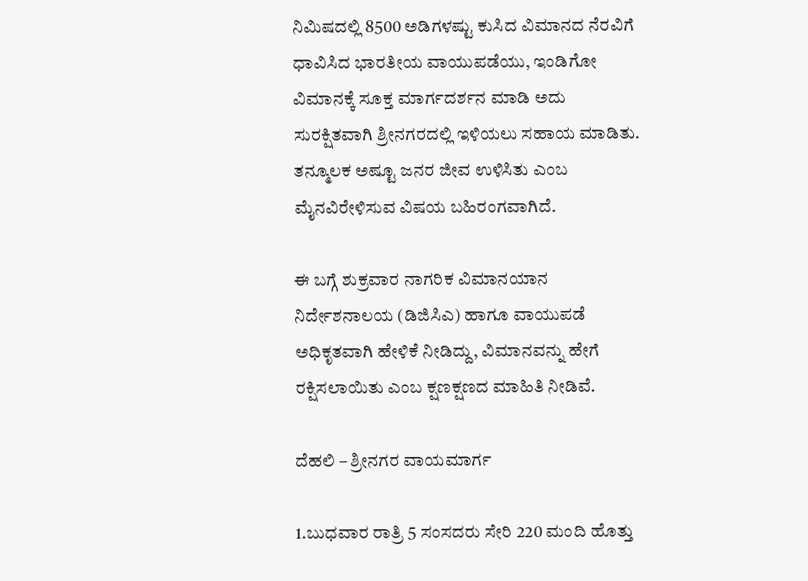ನಿಮಿಷದಲ್ಲಿ 8500 ಅಡಿಗಳಷ್ಟು ಕುಸಿದ ವಿಮಾನದ ನೆರವಿಗೆ ಧಾವಿಸಿದ ಭಾರತೀಯ ವಾಯುಪಡೆಯು, ಇಂಡಿಗೋ ವಿಮಾನಕ್ಕೆ ಸೂಕ್ತ ಮಾರ್ಗದರ್ಶನ ಮಾಡಿ ಅದು ಸುರಕ್ಷಿತವಾಗಿ ಶ್ರೀನಗರದಲ್ಲಿ ಇಳಿಯಲು ಸಹಾಯ ಮಾಡಿತು. ತನ್ಮೂಲಕ ಅಷ್ಟೂ ಜನರ ಜೀವ ಉಳಿಸಿತು ಎಂಬ ಮೈನವಿರೇಳಿಸುವ ವಿಷಯ ಬಹಿರಂಗವಾಗಿದೆ.

ಈ ಬಗ್ಗೆ ಶುಕ್ರವಾರ ನಾಗರಿಕ ವಿಮಾನಯಾನ ನಿರ್ದೇಶನಾಲಯ (ಡಿಜಿಸಿಎ) ಹಾಗೂ ವಾಯುಪಡೆ ಅಧಿಕೃತವಾಗಿ ಹೇಳಿಕೆ ನೀಡಿದ್ದು, ವಿಮಾನವನ್ನು ಹೇಗೆ ರಕ್ಷಿಸಲಾಯಿತು ಎಂಬ ಕ್ಷಣಕ್ಷಣದ ಮಾಹಿತಿ ನೀಡಿವೆ.

ದೆಹಲಿ‌ – ಶ್ರೀನಗರ ವಾಯಮಾರ್ಗ

1.ಬುಧವಾರ ರಾತ್ರಿ 5 ಸಂಸದರು ಸೇರಿ 220 ಮಂದಿ ಹೊತ್ತು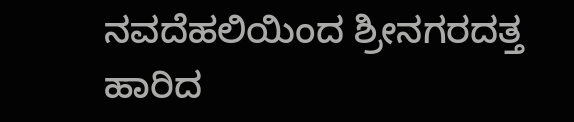ನವದೆಹಲಿಯಿಂದ ಶ್ರೀನಗರದತ್ತ ಹಾರಿದ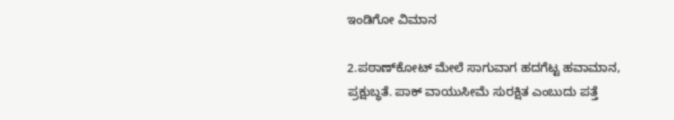ಇಂಡಿಗೋ ವಿಮಾನ

2.ಪಠಾಣ್‌ಕೋಟ್ ಮೇಲೆ ಸಾಗುವಾಗ ಹದಗೆಟ್ಟ ಹವಾಮಾನ, ಪ್ರಕ್ಷುಬ್ಧತೆ. ಪಾಕ್ ವಾಯುಸೀಮೆ ಸುರಕ್ಷಿತ ಎಂಬುದು ಪತ್ತೆ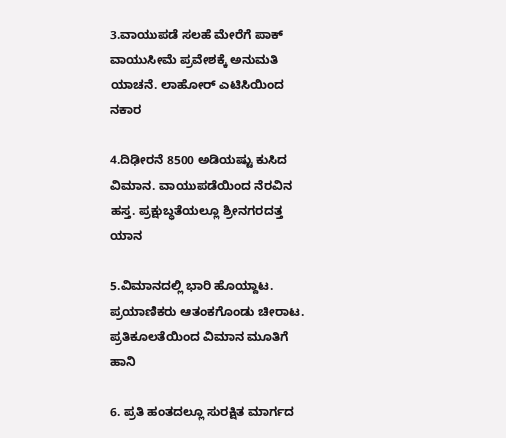3.ವಾಯುಪಡೆ ಸಲಹೆ ಮೇರೆಗೆ ಪಾಕ್ ವಾಯುಸೀಮೆ ಪ್ರವೇಶಕ್ಕೆ ಅನುಮತಿ ಯಾಚನೆ. ಲಾಹೋರ್ ಎಟಿಸಿಯಿಂದ ನಕಾರ

4.ದಿಢೀರನೆ 8500 ಅಡಿಯಷ್ಟು ಕುಸಿದ ವಿಮಾನ. ವಾಯುಪಡೆಯಿಂದ ನೆರವಿನ ಹಸ್ತ. ಪ್ರಕ್ಷುಬ್ಧತೆಯಲ್ಲೂ ಶ್ರೀನಗರದತ್ತ ಯಾನ

5.ವಿಮಾನದಲ್ಲಿ ಭಾರಿ ಹೊಯ್ದಾಟ. ಪ್ರಯಾಣಿಕರು ಆತಂಕಗೊಂಡು ಚೀರಾಟ. ಪ್ರತಿಕೂಲತೆಯಿಂದ ವಿಮಾನ ಮೂತಿಗೆ ಹಾನಿ

6. ಪ್ರತಿ ಹಂತದಲ್ಲೂ ಸುರಕ್ಷಿತ ಮಾರ್ಗದ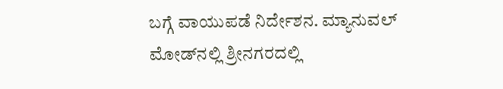ಬಗ್ಗೆ ವಾಯುಪಡೆ ನಿರ್ದೇಶನ. ಮ್ಯಾನುವಲ್ ಮೋಡ್‌ನಲ್ಲಿ ಶ್ರೀನಗರದಲ್ಲಿ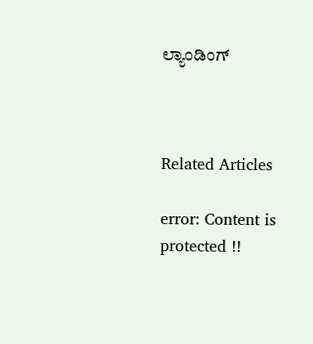ಲ್ಯಾಂಡಿಂಗ್



Related Articles

error: Content is protected !!